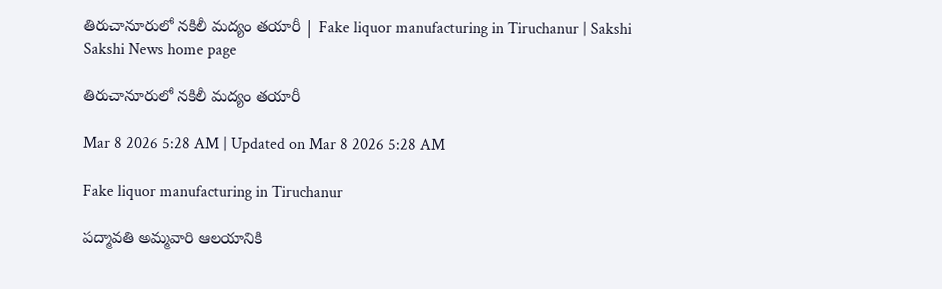తిరుచానూరులో నకిలీ మద్యం తయారీ | Fake liquor manufacturing in Tiruchanur | Sakshi
Sakshi News home page

తిరుచానూరులో నకిలీ మద్యం తయారీ

Mar 8 2026 5:28 AM | Updated on Mar 8 2026 5:28 AM

Fake liquor manufacturing in Tiruchanur

పద్మావతి అమ్మవారి ఆలయానికి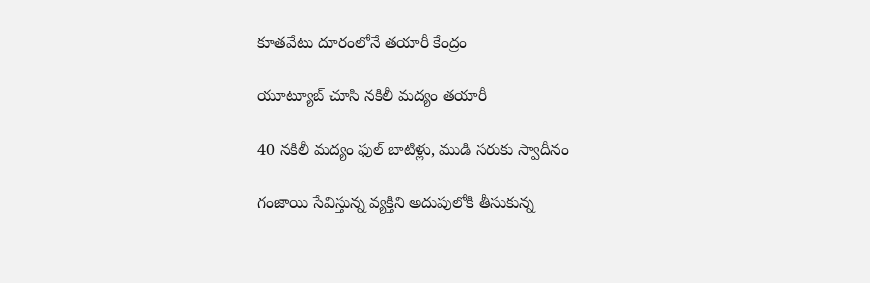కూతవేటు దూరంలోనే తయారీ కేంద్రం

యూట్యూబ్‌ చూసి నకిలీ మద్యం తయారీ

40 నకిలీ మద్యం ఫుల్‌ బాటిళ్లు, ముడి సరుకు స్వాదీనం

గంజాయి సేవిస్తున్న వ్యక్తిని అదుపులోకి తీసుకున్న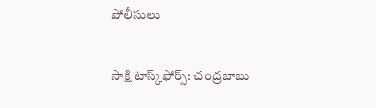పోలీసులు

సాక్షి టాస్క్‌ఫోర్స్‌: చంద్రబాబు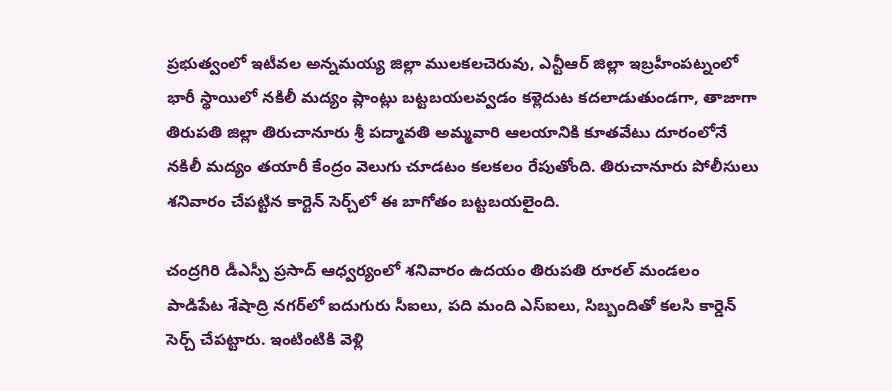ప్రభుత్వంలో ఇటీవల అన్నమయ్య జిల్లా ములకలచెరువు, ఎన్టీఆర్‌ జిల్లా ఇబ్రహీంపట్నంలో భారీ స్థాయిలో నకిలీ మద్యం ప్లాంట్లు బట్టబయలవ్వడం కళ్లెదుట కదలాడుతుండగా, తాజాగా తిరుపతి జిల్లా తిరుచానూరు శ్రీ పద్మావతి అమ్మవారి ఆలయానికి కూతవేటు దూరంలోనే నకిలీ మద్యం తయారీ కేంద్రం వెలుగు చూడటం కలకలం రేపుతోంది. తిరుచానూరు పోలీసులు శనివారం చేపట్టిన కార్టెన్‌ సెర్చ్‌లో ఈ బాగోతం బట్టబయలైంది.

చంద్రగిరి డీఎస్పీ ప్రసాద్‌ ఆధ్వర్యంలో శనివారం ఉదయం తిరుపతి రూరల్‌ మండలం పాడిపేట శేషాద్రి నగర్‌లో ఐదుగురు సీఐలు, పది మంది ఎస్‌ఐలు, సిబ్బందితో కలసి కార్డెన్‌ సెర్చ్‌ చేపట్టారు. ఇంటింటికి వెళ్లి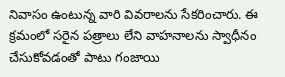నివాసం ఉంటున్న వారి వివరాలను సేకరించారు. ఈ క్రమంలో సరైన పత్రాలు లేని వాహనాలను స్వాధీనం చేసుకోవడంతో పాటు గంజాయి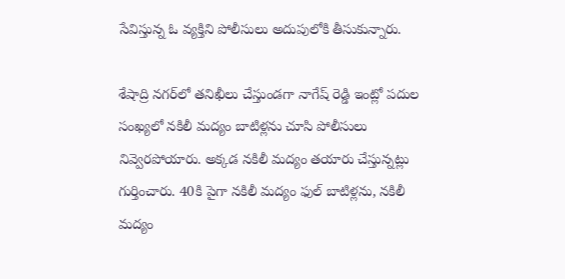సేవిస్తున్న ఓ వ్యక్తిని పోలీసులు అదుపులోకి తీసుకున్నారు.

శేషాద్రి నగర్‌లో తనిఖీలు చేస్తుండగా నాగేష్‌ రెడ్డి ఇంట్లో పదుల సంఖ్యలో నకిలీ మద్యం బాటిళ్లను చూసి పోలీసులు నివ్వెరపోయారు. అక్కడ నకిలీ మద్యం తయారు చేస్తున్నట్లు గుర్తించారు. 40కి పైగా నకిలీ మద్యం ఫుల్‌ బాటిళ్లను, నకిలీ మద్యం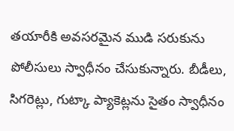తయారీకి అవసరమైన ముడి సరుకును పోలీసులు స్వాధీనం చేసుకున్నారు. బీడీలు, సిగరెట్లు, గుట్కా ప్యాకెట్లను సైతం స్వాధీనం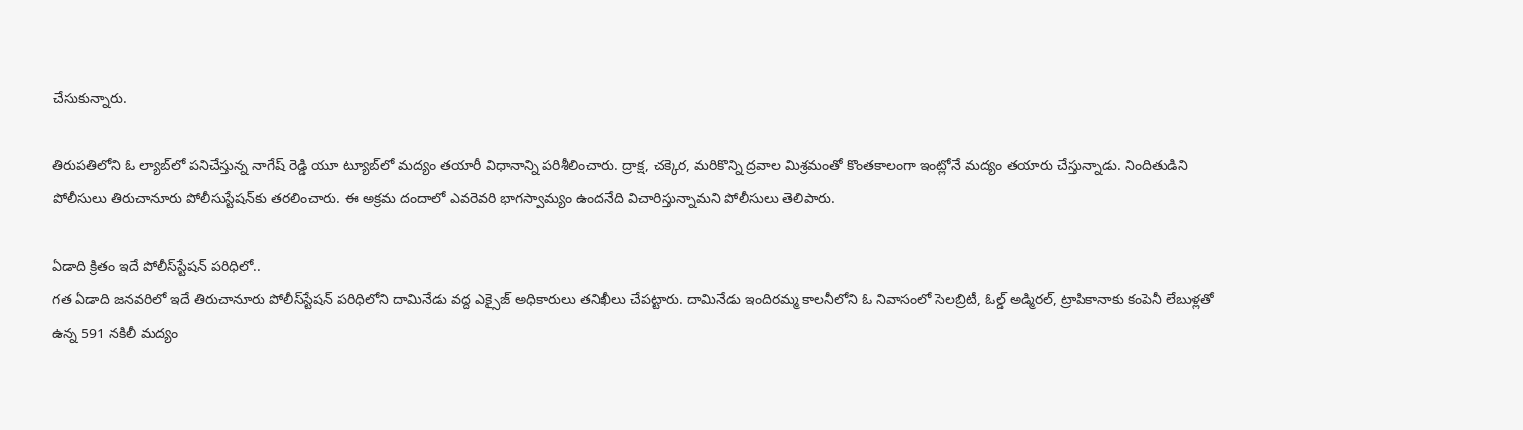చేసుకున్నారు.

తిరుపతిలోని ఓ ల్యాబ్‌లో పనిచేస్తున్న నాగేష్‌ రెడ్డి యూ ట్యూబ్‌లో మద్యం తయారీ విధానాన్ని పరిశీలించారు. ద్రాక్ష, చక్కెర, మరికొన్ని ద్రవాల మిశ్రమంతో కొంతకాలంగా ఇంట్లోనే మద్యం తయారు చేస్తున్నాడు. నిందితుడిని పోలీసులు తిరుచానూరు పోలీసుస్టేషన్‌కు తరలించారు. ఈ అక్రమ దందాలో ఎవరెవరి భాగస్వామ్యం ఉందనేది విచారిస్తున్నామని పోలీసులు తెలిపారు.

ఏడాది క్రితం ఇదే పోలీస్‌స్టేషన్‌ పరిధిలో..
గత ఏడాది జనవరిలో ఇదే తిరుచానూరు పోలీస్‌స్టేషన్‌ పరిధిలోని దామినేడు వద్ద ఎక్సైజ్‌ అధికారులు తనిఖీలు చేపట్టారు. దామినేడు ఇందిరమ్మ కాలనీలోని ఓ నివాసంలో సెలబ్రిటీ, ఓల్డ్‌ అడ్మిరల్, ట్రాపికానాకు కంపెనీ లేబుళ్లతో ఉన్న 591 నకిలీ మద్యం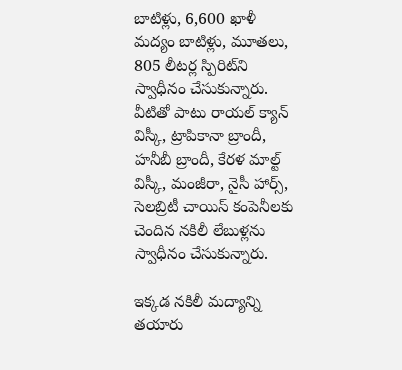బాటిళ్లు, 6,600 ఖాళీ మద్యం బాటిళ్లు, మూతలు, 805 లీటర్ల స్పిరిట్‌ని స్వాధీనం చేసుకున్నారు. వీటితో పాటు రాయల్‌ క్యాన్‌ విస్కీ, ట్రాపికానా బ్రాందీ, హనీబీ బ్రాందీ, కేరళ మాల్ట్‌ విస్కీ, మంజీరా, నైసీ హార్స్, సెలబ్రిటీ చాయిస్‌ కంపెనీలకు చెందిన నకిలీ లేబుళ్లను స్వాధీనం చేసుకున్నారు.

ఇక్కడ నకిలీ మద్యాన్ని తయారు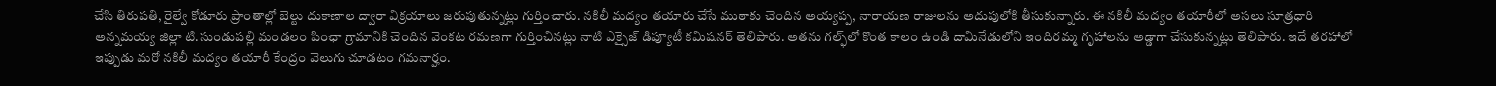చేసి తిరుపతి, రైల్వే కోడూరు ప్రాంతాల్లో బెల్టు దుకాణాల ద్వారా విక్రయాలు జరుపుతున్నట్లు గుర్తించారు. నకిలీ మద్యం తయారు చేసే ముఠాకు చెందిన అయ్యప్ప, నారాయణ రాజులను అదుపులోకి తీసుకున్నారు. ఈ నకిలీ మద్యం తయారీలో అసలు సూత్రధారి అన్నమయ్య జిల్లా టి.సుండుపల్లి మండలం పింఛా గ్రామానికి చెందిన వెంకట రమణగా గుర్తించినట్లు నాటి ఎక్సైజ్‌ డిప్యూటీ కమిషనర్‌ తెలిపారు. అతను గల్ఫ్‌లో కొంత కాలం ఉండి దామినేడులోని ఇందిరమ్మ గృహాలను అడ్డాగా చేసుకున్నట్లు తెలిపారు. ఇదే తరహాలో ఇప్పుడు మరో నకిలీ మద్యం తయారీ కేంద్రం వెలుగు చూడటం గమనార్హం.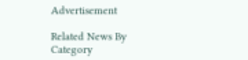Advertisement

Related News By Category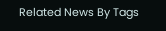Related News By Tags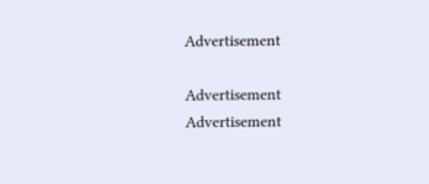Advertisement

Advertisement
Advertisement